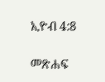ኢዮብ 4:8

መጽሐፍ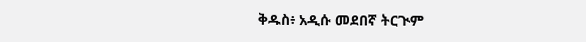ቅዱስ፥ አዲሱ መደበኛ ትርጒም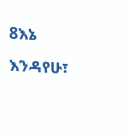8እኔ እንዳየሁ፣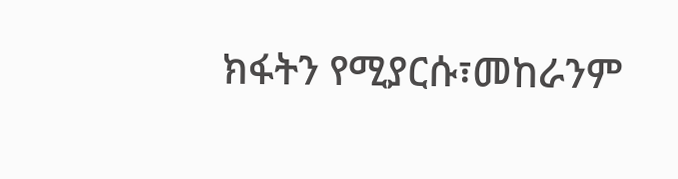ክፋትን የሚያርሱ፣መከራንም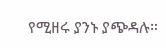የሚዘሩ ያንኑ ያጭዳሉ።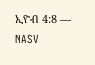ኢዮብ 4:8 — NASV